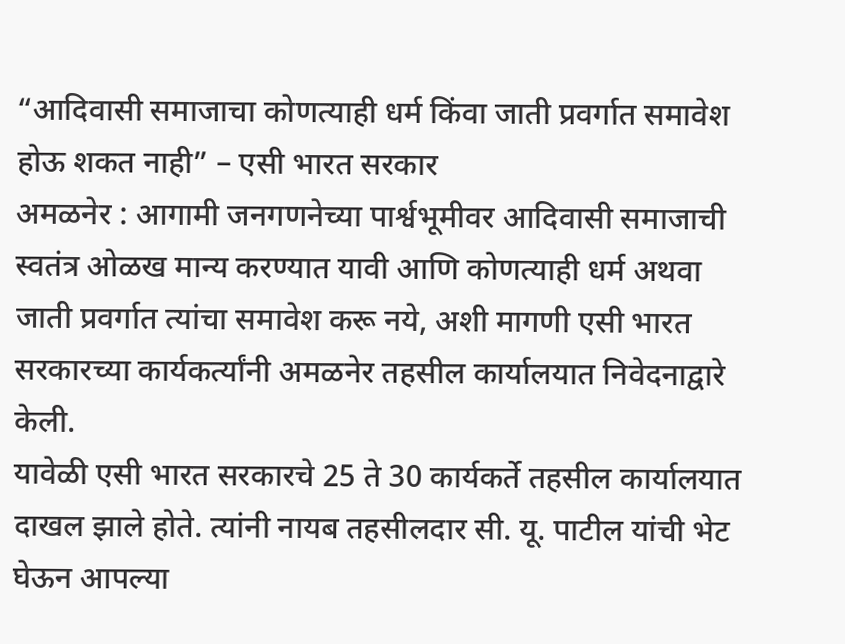“आदिवासी समाजाचा कोणत्याही धर्म किंवा जाती प्रवर्गात समावेश होऊ शकत नाही” – एसी भारत सरकार
अमळनेर : आगामी जनगणनेच्या पार्श्वभूमीवर आदिवासी समाजाची स्वतंत्र ओळख मान्य करण्यात यावी आणि कोणत्याही धर्म अथवा जाती प्रवर्गात त्यांचा समावेश करू नये, अशी मागणी एसी भारत सरकारच्या कार्यकर्त्यांनी अमळनेर तहसील कार्यालयात निवेदनाद्वारे केली.
यावेळी एसी भारत सरकारचे 25 ते 30 कार्यकर्ते तहसील कार्यालयात दाखल झाले होते. त्यांनी नायब तहसीलदार सी. यू. पाटील यांची भेट घेऊन आपल्या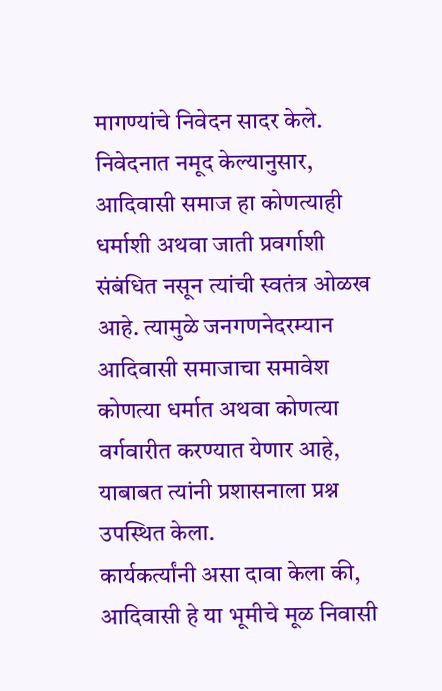मागण्यांचे निवेदन सादर केले.
निवेदनात नमूद केल्यानुसार, आदिवासी समाज हा कोणत्याही धर्माशी अथवा जाती प्रवर्गाशी संबंधित नसून त्यांची स्वतंत्र ओळख आहे. त्यामुळे जनगणनेदरम्यान आदिवासी समाजाचा समावेश कोणत्या धर्मात अथवा कोणत्या वर्गवारीत करण्यात येणार आहे, याबाबत त्यांनी प्रशासनाला प्रश्न उपस्थित केला.
कार्यकर्त्यांनी असा दावा केला की, आदिवासी हे या भूमीचे मूळ निवासी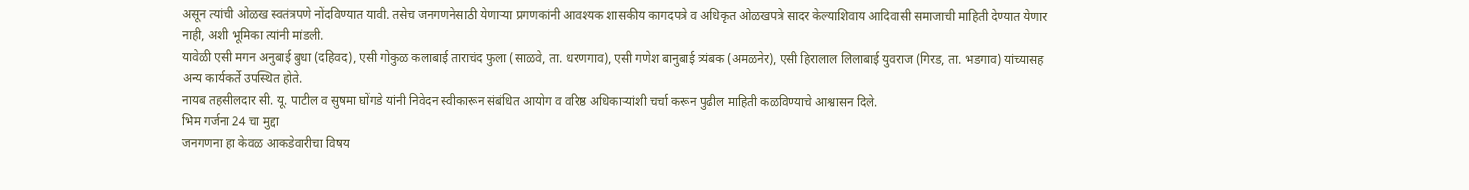असून त्यांची ओळख स्वतंत्रपणे नोंदविण्यात यावी. तसेच जनगणनेसाठी येणाऱ्या प्रगणकांनी आवश्यक शासकीय कागदपत्रे व अधिकृत ओळखपत्रे सादर केल्याशिवाय आदिवासी समाजाची माहिती देण्यात येणार नाही, अशी भूमिका त्यांनी मांडली.
यावेळी एसी मगन अनुबाई बुधा (दहिवद), एसी गोकुळ कलाबाई ताराचंद फुला (साळवे, ता. धरणगाव), एसी गणेश बानुबाई त्र्यंबक (अमळनेर), एसी हिरालाल लिलाबाई युवराज (गिरड, ता. भडगाव) यांच्यासह अन्य कार्यकर्ते उपस्थित होते.
नायब तहसीलदार सी. यू. पाटील व सुषमा घोंगडे यांनी निवेदन स्वीकारून संबंधित आयोग व वरिष्ठ अधिकाऱ्यांशी चर्चा करून पुढील माहिती कळविण्याचे आश्वासन दिले.
भिम गर्जना 24 चा मुद्दा
जनगणना हा केवळ आकडेवारीचा विषय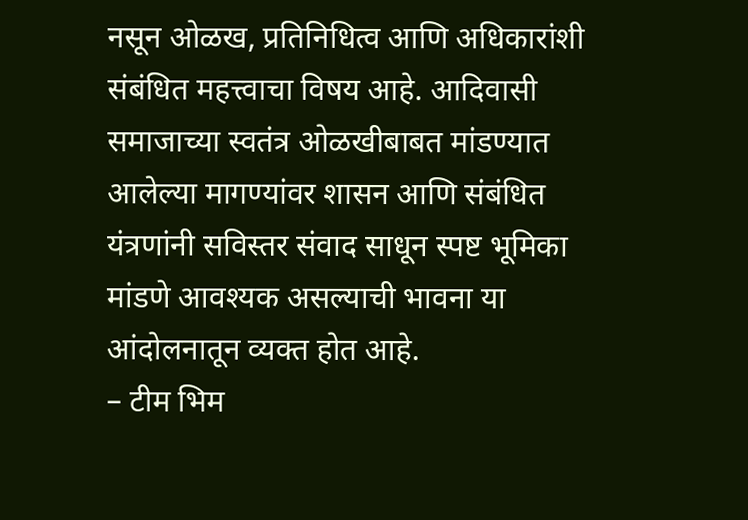नसून ओळख, प्रतिनिधित्व आणि अधिकारांशी संबंधित महत्त्वाचा विषय आहे. आदिवासी समाजाच्या स्वतंत्र ओळखीबाबत मांडण्यात आलेल्या मागण्यांवर शासन आणि संबंधित यंत्रणांनी सविस्तर संवाद साधून स्पष्ट भूमिका मांडणे आवश्यक असल्याची भावना या आंदोलनातून व्यक्त होत आहे.
– टीम भिम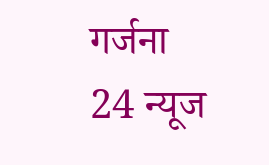गर्जना 24 न्यूज